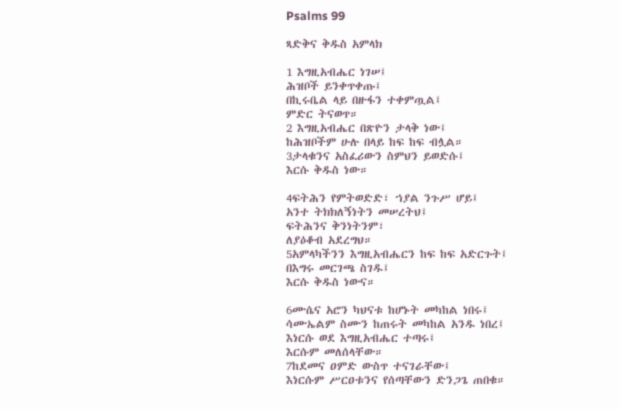Psalms 99

ጻድቅና ቅዱስ አምላክ

1 እግዚአብሔር ነገሠ፤
ሕዝቦች ይንቀጥቀጡ፤
በኪሩቤል ላይ በዙፋን ተቀምጧል፤
ምድር ትናወጥ።
2 እግዚአብሔር በጽዮን ታላቅ ነው፤
ከሕዝቦችም ሁሉ በላይ ከፍ ከፍ ብሏል።
3ታላቁንና አስፈሪውን ስምህን ይወድሱ፤
እርሱ ቅዱስ ነው።

4ፍትሕን የምትወድድ፣ ኀያል ንጉሥ ሆይ፤
አንተ ትክክለኝነትን መሠረትህ፤
ፍትሕንና ቅንነትንም፣
ለያዕቆብ አደረግህ።
5አምላካችንን እግዚአብሔርን ከፍ ከፍ አድርጉት፤
በእግሩ መርገጫ ስገዱ፤
እርሱ ቅዱስ ነውና።

6ሙሴና አሮን ካህናቱ ከሆኑት መካከል ነበሩ፤
ሳሙኤልም ስሙን ከጠሩት መካከል አንዱ ነበረ፤
እነርሱ ወደ እግዚአብሔር ተጣሩ፤
እርሱም መለሰላቸው።
7ከደመና ዐምድ ውስጥ ተናገራቸው፤
እነርሱም ሥርዐቱንና የሰጣቸውን ድንጋጌ ጠበቁ።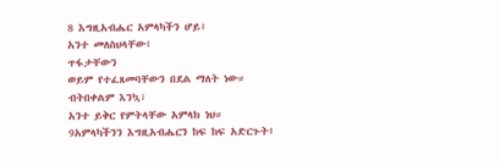8 እግዚአብሔር አምላካችን ሆይ፤
አንተ መለስህላቸው፤
ጥፋታቸውን
ወይም የተፈጸመባቸውን በደል ማለት ነው።
ብትበቀልም እንኳ፣
አንተ ይቅር የምትላቸው አምላክ ነህ።
9አምላካችንን እግዚአብሔርን ከፍ ከፍ አድርጉት፤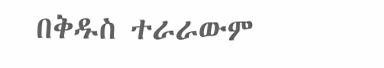በቅዱስ ተራራውም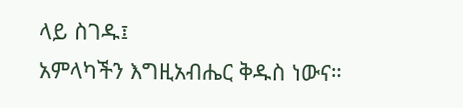ላይ ስገዱ፤
አምላካችን እግዚአብሔር ቅዱስ ነውና።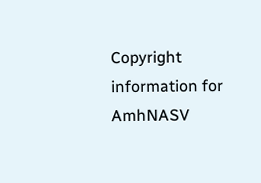Copyright information for AmhNASV